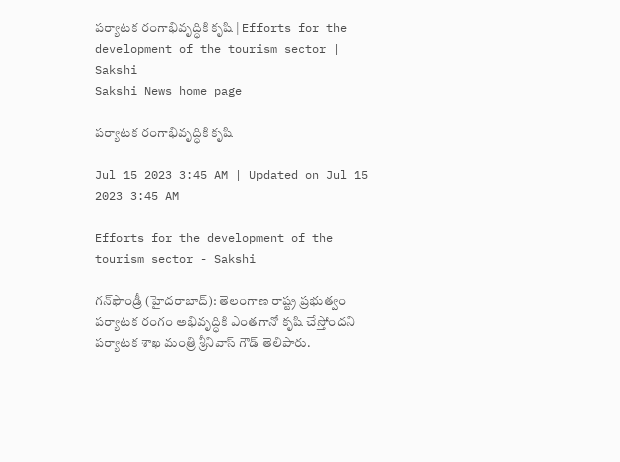పర్యాటక రంగాభివృద్ధికి కృషి | Efforts for the development of the tourism sector | Sakshi
Sakshi News home page

పర్యాటక రంగాభివృద్ధికి కృషి

Jul 15 2023 3:45 AM | Updated on Jul 15 2023 3:45 AM

Efforts for the development of the tourism sector - Sakshi

గన్‌ఫౌండ్రీ (హైదరాబాద్‌): తెలంగాణ రాష్ట్ర ప్రభుత్వం పర్యాటక రంగం అభివృద్ధికి ఎంతగానో కృషి చేస్తోందని పర్యాటక శాఖ మంత్రి శ్రీనివాస్‌ గౌడ్‌ తెలిపారు.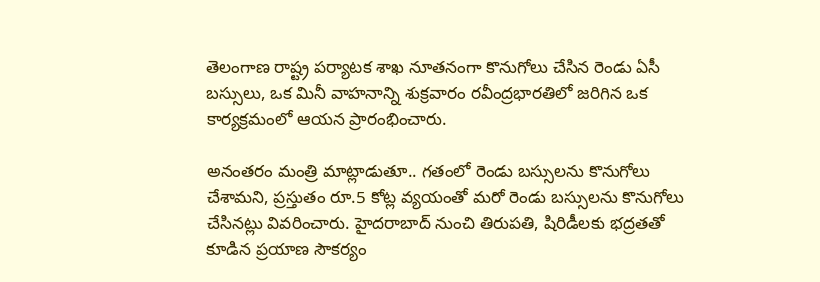తెలంగాణ రాష్ట్ర పర్యాటక శాఖ నూతనంగా కొనుగోలు చేసిన రెండు ఏసీ బస్సులు, ఒక మినీ వాహనాన్ని శుక్రవారం రవీంద్రభారతిలో జరిగిన ఒక కార్యక్రమంలో ఆయన ప్రారంభించారు.

అనంతరం మంత్రి మాట్లాడుతూ.. గతంలో రెండు బస్సులను కొనుగోలు చేశామని, ప్రస్తుతం రూ.5 కోట్ల వ్యయంతో మరో రెండు బస్సులను కొనుగోలు చేసినట్లు వివరించారు. హైదరాబాద్‌ నుంచి తిరుపతి, షిరిడీలకు భద్రతతో కూడిన ప్రయాణ సౌకర్యం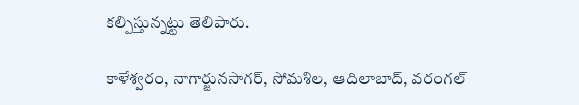కల్పిస్తున్నట్టు తెలిపారు.

కాళేశ్వరం, నాగార్జునసాగర్, సోమశిల, ఆదిలాబాద్, వరంగల్‌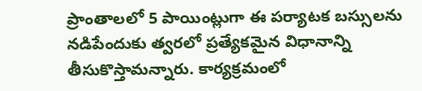ప్రాంతాలలో 5 పాయింట్లుగా ఈ పర్యాటక బస్సులను నడిపేందుకు త్వరలో ప్రత్యేకమైన విధానాన్ని తీసుకొస్తామన్నారు. కార్యక్రమంలో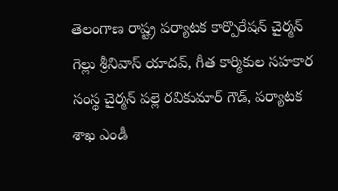తెలంగాణ రాష్ట్ర పర్యాటక కార్పొరేషన్‌ చైర్మన్‌ గెల్లు శ్రీనివాస్‌ యాదవ్, గీత కార్మికుల సహకార సంస్థ చైర్మన్‌ పల్లె రవికుమార్‌ గౌడ్, పర్యాటక శాఖ ఎండీ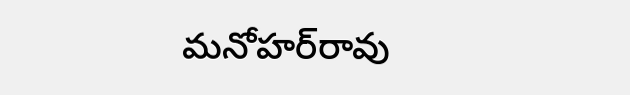మనోహర్‌రావు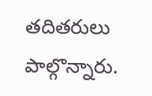తదితరులు పాల్గొన్నారు.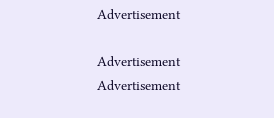Advertisement

Advertisement
Advertisement